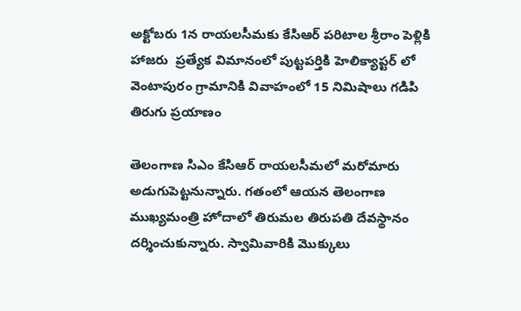అక్టోబరు 1న రాయలసీమకు కేసిఆర్ పరిటాల శ్రీరాం పెళ్లికి హాజరు  ప్రత్యేక విమానంలో పుట్టపర్తికి హెలిక్యాప్టర్ లో వెంటాపురం గ్రామానికి వివాహంలో 15 నిమిషాలు గడిపి తిరుగు ప్రయాణం

తెలంగాణ సిఎం కేసిఆర్ రాయలసీమలో మరోమారు అడుగుపెట్టనున్నారు. గతంలో ఆయన తెలంగాణ ముఖ్యమంత్రి హోదాలో తిరుమల తిరుపతి దేవస్థానం దర్శించుకున్నారు. స్వామివారికి మొక్కులు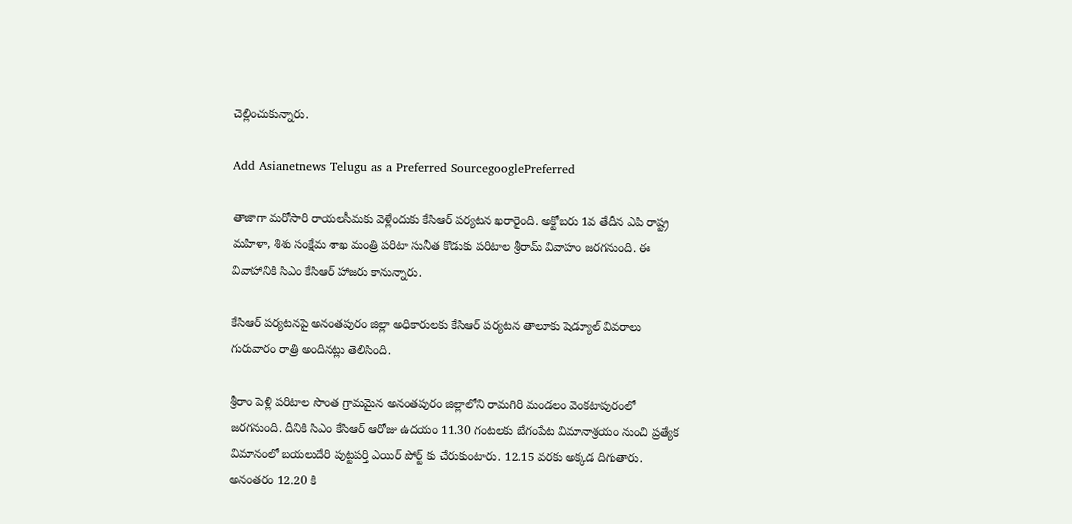చెల్లించుకున్నారు.

Add Asianetnews Telugu as a Preferred SourcegooglePreferred

తాజాగా మరోసారి రాయలసీమకు వెళ్లేందుకు కేసిఆర్ పర్యటన ఖరారైంది. అక్టోబరు 1వ తేదీన ఎపి రాష్ట్ర మహిళా, శిశు సంక్షేమ శాఖ మంత్రి పరిటా సునీత కొడుకు పరిటాల శ్రీరామ్ వివాహం జరగనుంది. ఈ వివాహానికి సిఎం కేసిఆర్ హాజరు కానున్నారు.

కేసిఆర్ పర్యటనపై అనంతపురం జిల్లా అధికారులకు కేసిఆర్ పర్యటన తాలూకు షెడ్యూల్ వివరాలు గురువారం రాత్రి అందినట్లు తెలిసింది.

శ్రీరాం పెళ్లి పరిటాల సొంత గ్రామమైన అనంతపురం జిల్లాలోని రామగిరి మండలం వెంకటాపురంలో జరగనుంది. దీనికి సిఎం కేసిఆర్ ఆరోజు ఉదయం 11.30 గంటలకు బేగంపేట విమానాశ్రయం నుంచి ప్రత్యేక విమానంలో బయలుదేరి పుట్టపర్తి ఎయిర్ పోర్ట్ కు చేరుకుంటారు. 12.15 వరకు అక్కడ దిగుతారు. అనంతరం 12.20 కి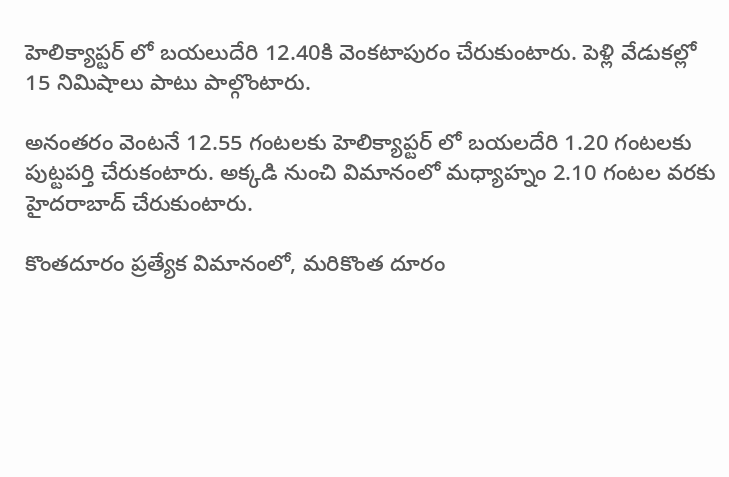హెలిక్యాప్టర్ లో బయలుదేరి 12.40కి వెంకటాపురం చేరుకుంటారు. పెళ్లి వేడుకల్లో 15 నిమిషాలు పాటు పాల్గొంటారు.

అనంతరం వెంటనే 12.55 గంటలకు హెలిక్యాప్టర్ లో బయలదేరి 1.20 గంటలకు పుట్టపర్తి చేరుకంటారు. అక్కడి నుంచి విమానంలో మధ్యాహ్నం 2.10 గంటల వరకు హైదరాబాద్ చేరుకుంటారు.

కొంతదూరం ప్రత్యేక విమానంలో, మరికొంత దూరం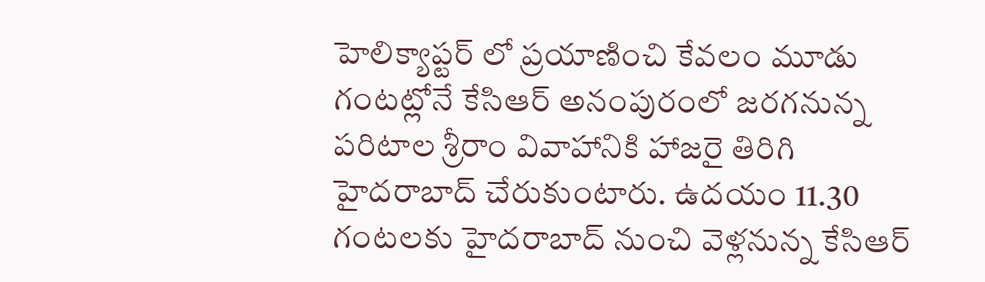హెలిక్యాప్టర్ లో ప్రయాణించి కేవలం మూడు గంటట్లోనే కేసిఆర్ అనంపురంలో జరగనున్న పరిటాల శ్రీరాం వివాహానికి హాజరై తిరిగి హైదరాబాద్ చేరుకుంటారు. ఉదయం 11.30 గంటలకు హైదరాబాద్ నుంచి వెళ్లనున్న కేసిఆర్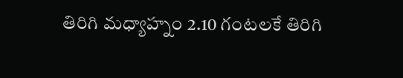తిరిగి మధ్యాహ్నం 2.10 గంటలకే తిరిగి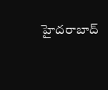హైదరాబాద్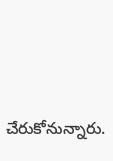చేరుకోనున్నారు.